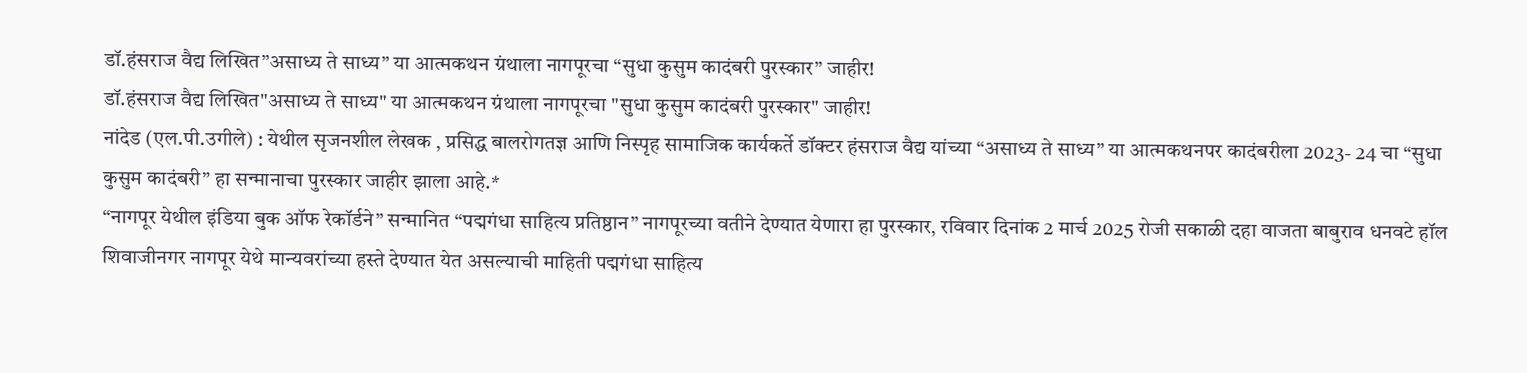डॉ.हंसराज वैद्य लिखित”असाध्य ते साध्य” या आत्मकथन ग्रंथाला नागपूरचा “सुधा कुसुम कादंबरी पुरस्कार” जाहीर!
डॉ.हंसराज वैद्य लिखित"असाध्य ते साध्य" या आत्मकथन ग्रंथाला नागपूरचा "सुधा कुसुम कादंबरी पुरस्कार" जाहीर!
नांदेड (एल.पी.उगीले) : येथील सृजनशील लेखक , प्रसिद्ध बालरोगतज्ञ आणि निस्पृह सामाजिक कार्यकर्ते डॉक्टर हंसराज वैद्य यांच्या “असाध्य ते साध्य” या आत्मकथनपर कादंबरीला 2023- 24 चा “सुधा कुसुम कादंबरी” हा सन्मानाचा पुरस्कार जाहीर झाला आहे.*
“नागपूर येथील इंडिया बुक ऑफ रेकॉर्डने” सन्मानित “पद्मगंधा साहित्य प्रतिष्ठान” नागपूरच्या वतीने देण्यात येणारा हा पुरस्कार, रविवार दिनांक 2 मार्च 2025 रोजी सकाळी दहा वाजता बाबुराव धनवटे हॉल शिवाजीनगर नागपूर येथे मान्यवरांच्या हस्ते देण्यात येत असल्याची माहिती पद्मगंधा साहित्य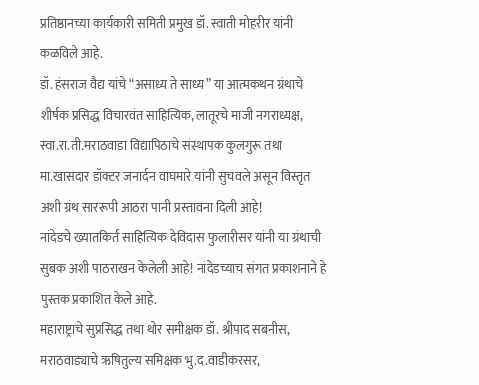प्रतिष्ठानच्या कार्यकारी समिती प्रमुख डॉ. स्वाती मोहरीर यांनी कळविले आहे.
डॉ. हंसराज वैद्य यांचे “असाध्य ते साध्य” या आत्मकथन ग्रंथाचे शीर्षक प्रसिद्ध विचारवंत साहित्यिक, लातूरचे माजी नगराध्यक्ष, स्वा.रा.ती.मराठवाडा विद्यापिठाचे संस्थापक कुलगुरू तथा मा.खासदार डॉक्टर जनार्दन वाघमारे यांनी सुचवले असून विस्तृत अशी ग्रंथ साररूपी आठरा पानी प्रस्तावना दिली आहे!
नांदेडचे ख्यातकिर्त साहित्यिक देविदास फुलारीसर यांनी या ग्रंथाची सुबक अशी पाठराखन केलेली आहे! नांदेडच्याच संगत प्रकाशनाने हे पुस्तक प्रकाशित केले आहे.
महाराष्ट्राचे सुप्रसिद्ध तथा थोर समीक्षक डॉ. श्रीपाद सबनीस, मराठवाड्याचे ऋषितुल्य समिक्षक भु.द.वाडीकरसर,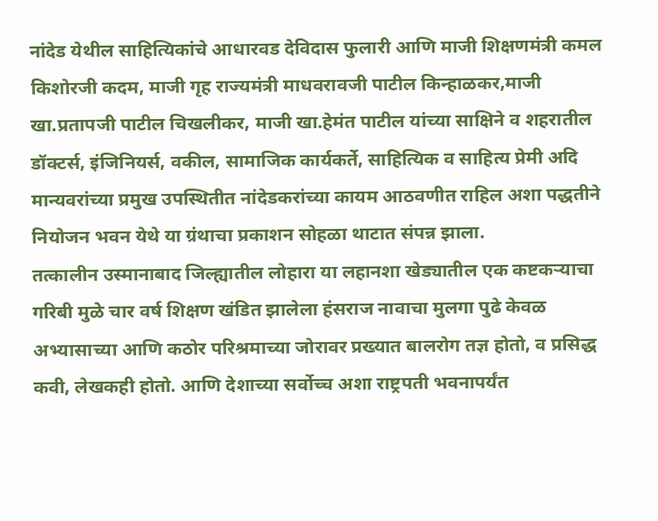नांदेड येथील साहित्यिकांचे आधारवड देविदास फुलारी आणि माजी शिक्षणमंत्री कमल किशोरजी कदम, माजी गृह राज्यमंत्री माधवरावजी पाटील किन्हाळकर,माजी खा.प्रतापजी पाटील चिखलीकर, माजी खा.हेमंत पाटील यांच्या साक्षिने व शहरातील डॉक्टर्स, इंजिनियर्स, वकील, सामाजिक कार्यकर्ते, साहित्यिक व साहित्य प्रेमी अदि मान्यवरांच्या प्रमुख उपस्थितीत नांदेडकरांच्या कायम आठवणीत राहिल अशा पद्धतीने नियोजन भवन येथे या ग्रंथाचा प्रकाशन सोहळा थाटात संपन्न झाला.
तत्कालीन उस्मानाबाद जिल्ह्यातील लोहारा या लहानशा खेड्यातील एक कष्टकऱ्याचा गरिबी मुळे चार वर्ष शिक्षण खंडित झालेला हंसराज नावाचा मुलगा पुढे केवळ अभ्यासाच्या आणि कठोर परिश्रमाच्या जोरावर प्रख्यात बालरोग तज्ञ होतो, व प्रसिद्ध कवी, लेखकही होतो. आणि देशाच्या सर्वोच्च अशा राष्ट्रपती भवनापर्यंत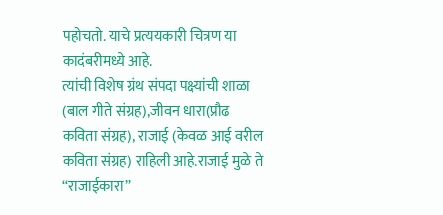पहोचतो. याचे प्रत्ययकारी चित्रण या कादंबरीमध्ये आहे.
त्यांची विशेष ग्रंथ संपदा पक्ष्यांची शाळा (बाल गीते संग्रह),जीवन धारा(प्रौढ कविता संग्रह), राजाई (केवळ आई वरील कविता संग्रह) राहिली आहे.राजाई मुळे ते “राजाईकारा”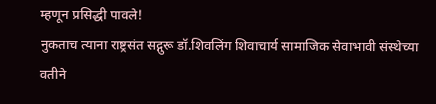म्हणून प्रसिद्धी पावले!
नुकताच त्याना राष्ट्रसंत सद्गुरू डॉ.शिवलिंग शिवाचार्य सामाजिक सेवाभावी संस्थेच्या वतीने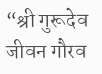“श्री गुरूदेव जीवन गौरव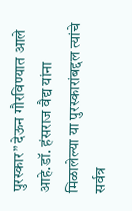पुरस्कार” देऊन गौरविण्यात आले आहे.डॉ. हंसराज वैद्य यांना मिळालेल्या या पुरस्कारांबद्दल त्यांचे सर्वत्र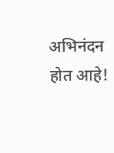अभिनंदन होत आहे!